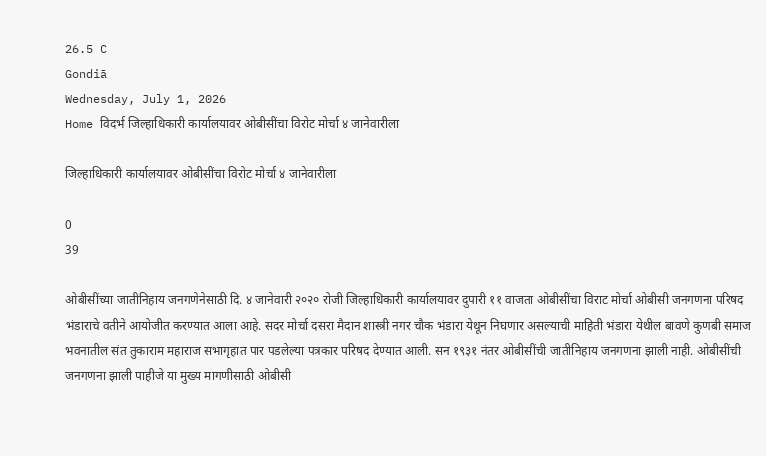26.5 C
Gondiā
Wednesday, July 1, 2026
Home विदर्भ जिल्हाधिकारी कार्यालयावर ओबीसींचा विरोट मोर्चा ४ जानेवारीला

जिल्हाधिकारी कार्यालयावर ओबीसींचा विरोट मोर्चा ४ जानेवारीला

0
39

ओबीसींच्या जातीनिहाय जनगणेनेसाठी दि. ४ जानेवारी २०२० रोजी जिल्हाधिकारी कार्यालयावर दुपारी ११ वाजता ओबीसींचा विराट मोर्चा ओबीसी जनगणना परिषद भंडाराचे वतीने आयोजीत करण्यात आला आहे. सदर मोर्चा दसरा मैदान शास्त्री नगर चौक भंडारा येथून निघणार असल्याची माहिती भंडारा येथील बावणे कुणबी समाज भवनातील संत तुकाराम महाराज सभागृहात पार पडलेल्या पत्रकार परिषद देण्यात आली. सन १९३१ नंतर ओबीसींची जातीनिहाय जनगणना झाली नाही. ओबीसींची जनगणना झाली पाहीजे या मुख्य मागणीसाठी ओबीसी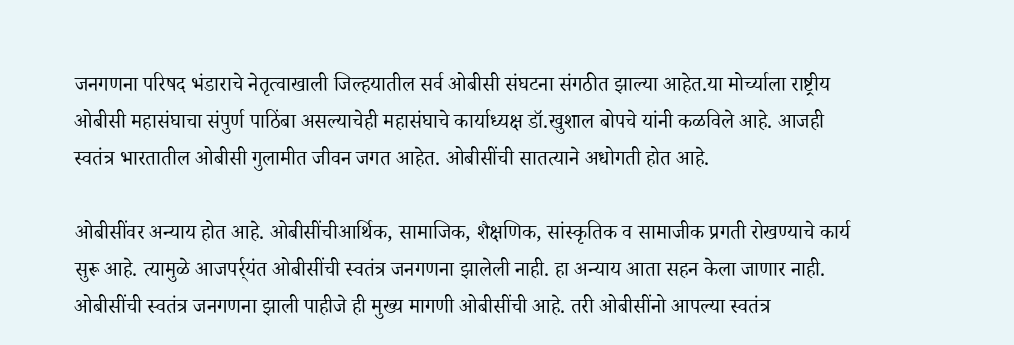जनगणना परिषद भंडाराचे नेतृत्वाखाली जिल्हयातील सर्व ओबीसी संघटना संगठीत झाल्या आहेत.या मोर्च्याला राष्ट्रीय ओबीसी महासंघाचा संपुर्ण पाठिंबा असल्याचेही महासंघाचे कार्याध्यक्ष डॉ.खुशाल बोपचे यांनी कळविले आहे. आजही स्वतंत्र भारतातील ओबीसी गुलामीत जीवन जगत आहेत. ओबीसींची सातत्याने अधोगती होत आहे.

ओबीसींवर अन्याय होत आहे. ओबीसींचीआर्थिक, सामाजिक, शैक्षणिक, सांस्कृतिक व सामाजीक प्रगती रोखण्याचे कार्य सुरू आहे. त्यामुळे आजपर्र्यंत ओबीसींची स्वतंत्र जनगणना झालेली नाही. हा अन्याय आता सहन केला जाणार नाही. ओबीसींची स्वतंत्र जनगणना झाली पाहीजे ही मुख्य मागणी ओबीसींची आहे. तरी ओबीसींनो आपल्या स्वतंत्र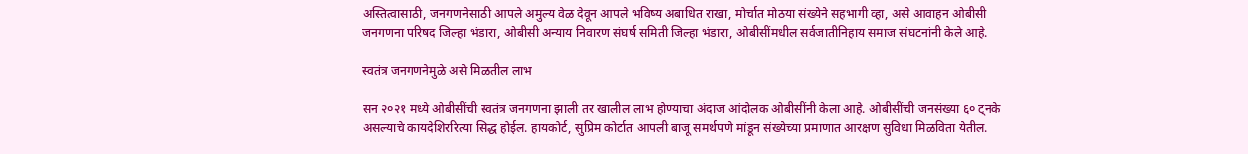अस्तित्वासाठी, जनगणनेसाठी आपले अमुल्य वेळ देवून आपले भविष्य अबाधित राखा, मोर्चात मोठया संख्येने सहभागी व्हा, असे आवाहन ओबीसी जनगणना परिषद जिल्हा भंडारा, ओबीसी अन्याय निवारण संघर्ष समिती जिल्हा भंडारा, ओबीसींमधील सर्वजातीनिहाय समाज संघटनांनी केले आहे.

स्वतंत्र जनगणनेमुळे असे मिळतील लाभ

सन २०२१ मध्ये ओबीसींची स्वतंत्र जनगणना झाली तर खालील लाभ होण्याचा अंदाज आंदोलक ओबीसींनी केला आहे. ओबीसींची जनसंख्या ६० ट्नके असल्याचे कायदेशिररित्या सिद्ध होईल. हायकोर्ट, सुप्रिम कोर्टात आपली बाजू समर्थपणे मांडून संख्येच्या प्रमाणात आरक्षण सुविधा मिळविता येतील.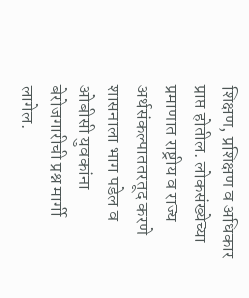शिक्षण, प्रशिक्षण व अधिकार प्राप्त होतील. लोकसंख्येच्या प्रमाणात राष्ट्रीय व राज्य अर्थसंकल्पाततरतूद करणे शासनाला भाग पडेल व ओबीसी युवकांना बेरोजगारीची प्रश्न मार्गी लागेल.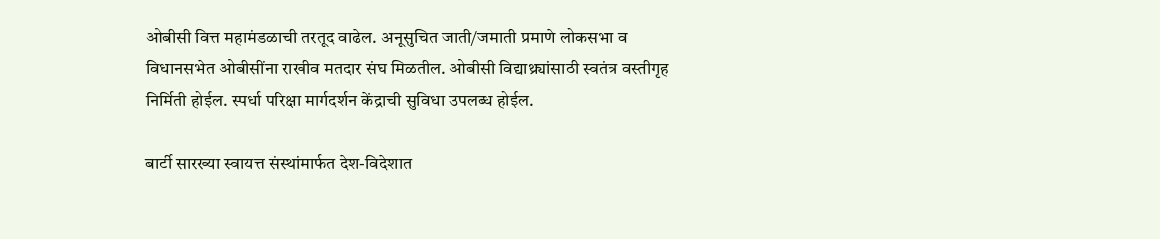ओबीसी वित्त महामंडळाची तरतूद वाढेल. अनूसुचित जाती/जमाती प्रमाणे लोकसभा व विधानसभेत ओबीसींना राखीव मतदार संघ मिळतील. ओबीसी विद्याथ्र्यांसाठी स्वतंत्र वस्तीगृह निर्मिती होईल. स्पर्धा परिक्षा मार्गदर्शन केंद्राची सुविधा उपलब्ध होईल.

बार्टी सारख्या स्वायत्त संस्थांमार्फत देश-विदेशात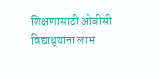शिक्षणासाठी ओबीसी विद्याथ्र्यांना लाभ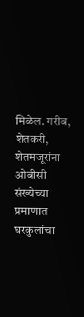मिळेल. गरीब, शेतकरी, शेतमजूरांना ओबीसी संख्येच्या प्रमाणात घरकुलांचा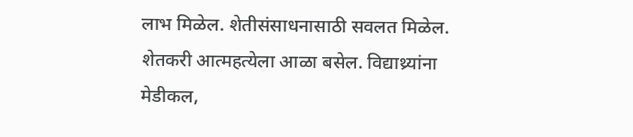लाभ मिळेल. शेतीसंसाधनासाठी सवलत मिळेल. शेतकरी आत्महत्येला आळा बसेल. विद्याथ्र्यांना मेडीकल,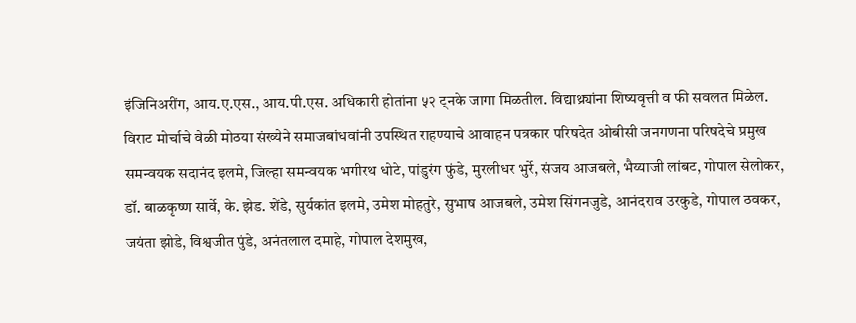इंजिनिअरींग, आय.ए.एस., आय.पी.एस. अधिकारी होतांना ५२ ट्नके जागा मिळतील. विद्याथ्र्यांना शिष्यवृत्ती व फी सवलत मिळेल. विराट मोर्चाचे वेळी मोठया संख्येने समाजबांधवांनी उपस्थित राहण्याचे आवाहन पत्रकार परिषदेत ओबीसी जनगणना परिषदेचे प्रमुख समन्वयक सदानंद इलमे, जिल्हा समन्वयक भगीरथ धोटे, पांडुरंग फुंडे, मुरलीधर भुर्रे, संजय आजबले, भैय्याजी लांबट, गोपाल सेलोकर, डॉ. बाळकृष्ण सार्वे, के. झेड. शेंडे, सुर्यकांत इलमे, उमेश मोहतुरे, सुभाष आजबले, उमेश सिंगनजुडे, आनंदराव उरकुडे, गोपाल ठवकर, जयंता झोडे, विश्वजीत पुंडे, अनंतलाल दमाहे, गोपाल देशमुख,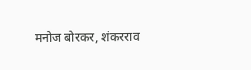मनोज बोरकर, शंकरराव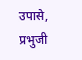उपासे, प्रभुजी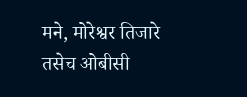मने, मोरेश्वर तिजारे तसेच ओबीसी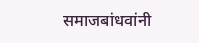समाजबांधवांनी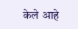केले आहे